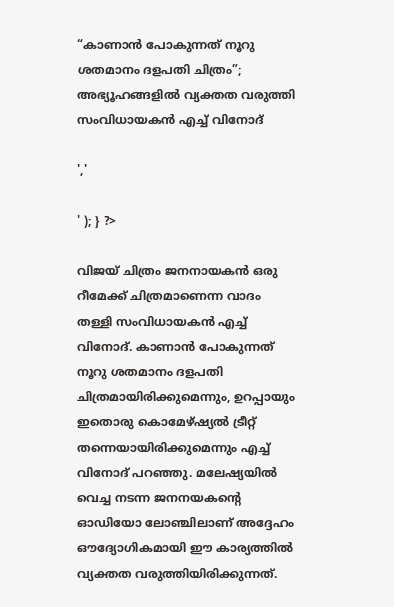“കാണാന്‍ പോകുന്നത് നൂറു ശതമാനം ദളപതി ചിത്രം”; അഭ്യൂഹങ്ങളിൽ വ്യക്തത വരുത്തി സംവിധായകന്‍ എച്ച് വിനോദ്

','

' ); } ?>

വിജയ് ചിത്രം ജനനായകന്‍ ഒരു റീമേക്ക് ചിത്രമാണെന്ന വാദം തള്ളി സംവിധായകന്‍ എച്ച് വിനോദ്. കാണാന്‍ പോകുന്നത് നൂറു ശതമാനം ദളപതി ചിത്രമായിരിക്കുമെന്നും, ഉറപ്പായും ഇതൊരു കൊമേഴ്ഷ്യല്‍ ട്രീറ്റ് തന്നെയായിരിക്കുമെന്നും എച്ച് വിനോദ് പറഞ്ഞു. മലേഷ്യയിൽ വെച്ച നടന്ന ജനനയകന്റെ ഓഡിയോ ലോഞ്ചിലാണ് അദ്ദേഹം ഔദ്യോഗികമായി ഈ കാര്യത്തിൽ വ്യക്തത വരുത്തിയിരിക്കുന്നത്.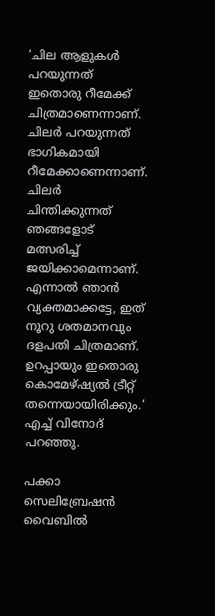‘ചില ആളുകള്‍ പറയുന്നത് ഇതൊരു റീമേക്ക് ചിത്രമാണെന്നാണ്. ചിലര്‍ പറയുന്നത് ഭാഗികമായി റീമേക്കാണെന്നാണ്. ചിലര്‍ ചിന്തിക്കുന്നത് ഞങ്ങളോട് മത്സരിച്ച് ജയിക്കാമെന്നാണ്. എന്നാല്‍ ഞാന്‍ വ്യക്തമാക്കട്ടേ, ഇത് നൂറു ശതമാനവും ദളപതി ചിത്രമാണ്. ഉറപ്പായും ഇതൊരു കൊമേഴ്ഷ്യല്‍ ട്രീറ്റ് തന്നെയായിരിക്കും.’ എച്ച് വിനോദ് പറഞ്ഞു.

പക്കാ സെലിബ്രേഷന്‍ വൈബില്‍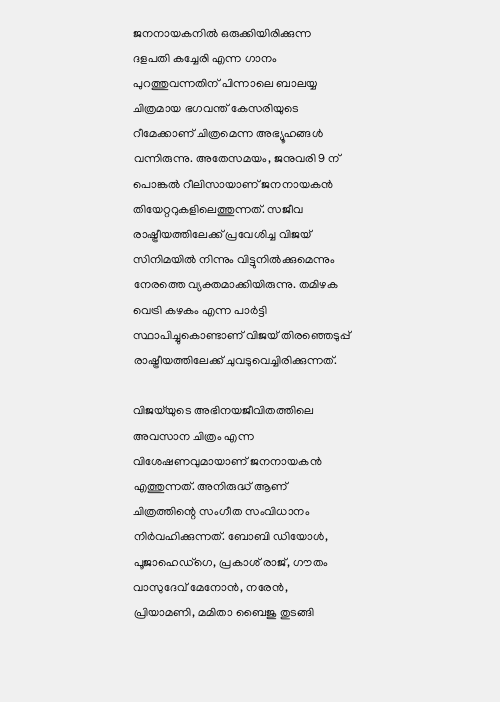ജനനായകനില്‍ ഒരുക്കിയിരിക്കുന്ന ദളപതി കച്ചേരി എന്ന ഗാനം പുറത്തുവന്നതിന് പിന്നാലെ ബാലയ്യ ചിത്രമായ ഭഗവന്ത് കേസരിയുടെ റീമേക്കാണ് ചിത്രമെന്ന അഭ്യൂഹങ്ങള്‍ വന്നിരുന്നു. അതേസമയം, ജനുവരി 9 ന് പൊങ്കല്‍ റീലിസായാണ് ജനനായകന്‍ തിയേറ്ററുകളിലെത്തുന്നത്. സജീവ രാഷ്ട്രീയത്തിലേക്ക് പ്രവേശിച്ച വിജയ്‌ സിനിമയില്‍ നിന്നും വിട്ടുനില്‍ക്കുമെന്നും നേരത്തെ വ്യക്തമാക്കിയിരുന്നു. തമിഴക വെട്രി കഴകം എന്ന പാര്‍ട്ടി സ്ഥാപിച്ചുകൊണ്ടാണ് വിജയ് തിരഞ്ഞെടുപ്പ് രാഷ്ട്രീയത്തിലേക്ക് ചുവടുവെച്ചിരിക്കുന്നത്.

വിജയ്‌യുടെ അഭിനയജീവിതത്തിലെ അവസാന ചിത്രം എന്ന വിശേഷണവുമായാണ് ജനനായകൻ എത്തുന്നത്. അനിരുദ്ധ് ആണ് ചിത്രത്തിന്റെ സംഗീത സംവിധാനം നിർവഹിക്കുന്നത്. ബോബി ഡിയോൾ, പൂജാഹെഡ്ഗെ, പ്രകാശ് രാജ്, ഗൗതം വാസുദേവ് മേനോൻ, നരേൻ, പ്രിയാമണി, മമിതാ ബൈജു തുടങ്ങി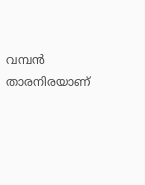വമ്പൻ താരനിരയാണ്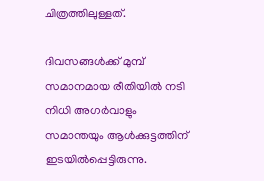ചിത്രത്തിലുള്ളത്.

ദിവസങ്ങൾക്ക് മുമ്പ് സമാനമായ രീതിയിൽ നടി നിധി അഗർവാളും സമാന്തയും ആൾക്കുട്ടത്തിന് ഇടയിൽപ്പെട്ടിരുന്നു.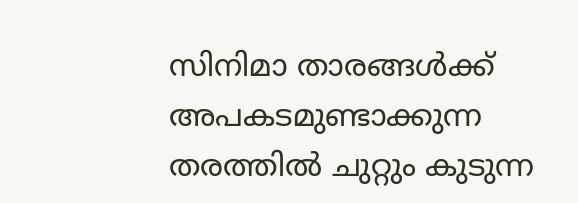സിനിമാ താരങ്ങൾക്ക് അപകടമുണ്ടാക്കുന്ന തരത്തിൽ ചുറ്റും കുടുന്ന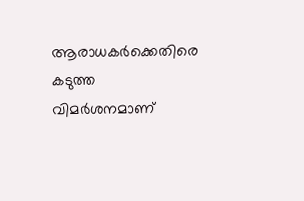ആരാധകർക്കെതിരെ കടുത്ത വിമർശനമാണ്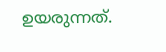ഉയരുന്നത്.